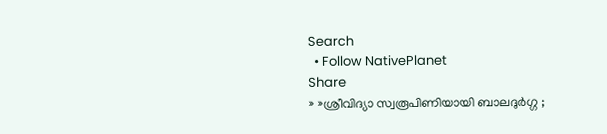Search
  • Follow NativePlanet
Share
» »ശ്രീവിദ്യാ സ്വരൂപിണിയായി ബാലദുർഗ്ഗ ;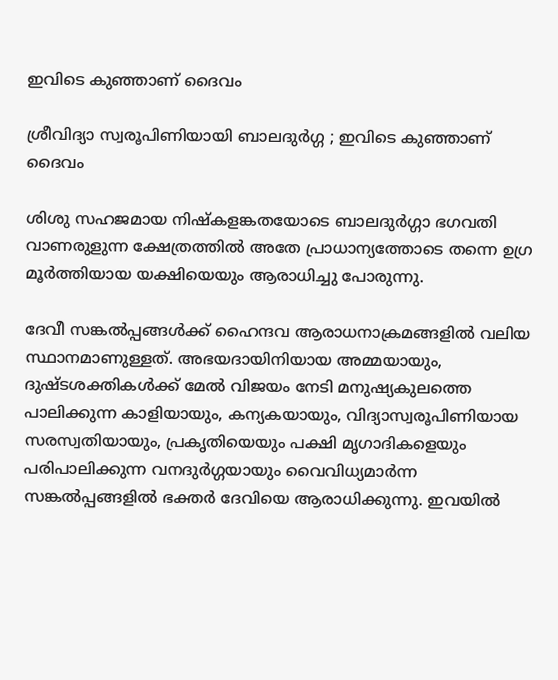ഇവിടെ കുഞ്ഞാണ് ദൈവം

ശ്രീവിദ്യാ സ്വരൂപിണിയായി ബാലദുർഗ്ഗ ; ഇവിടെ കുഞ്ഞാണ് ദൈവം

ശിശു സഹജമായ നിഷ്കളങ്കതയോടെ ബാലദുർഗ്ഗാ ഭഗവതി വാണരുളുന്ന ക്ഷേത്രത്തിൽ അതേ പ്രാധാന്യത്തോടെ തന്നെ ഉഗ്ര മൂർത്തിയായ യക്ഷിയെയും ആരാധിച്ചു പോരുന്നു.

ദേവീ സങ്കൽപ്പങ്ങൾക്ക് ഹൈന്ദവ ആരാധനാക്രമങ്ങളിൽ വലിയ സ്ഥാനമാണുള്ളത്. അഭയദായിനിയായ അമ്മയായും, ദുഷ്ടശക്തികൾക്ക് മേൽ വിജയം നേടി മനുഷ്യകുലത്തെ പാലിക്കുന്ന കാളിയായും, കന്യകയായും, വിദ്യാസ്വരൂപിണിയായ സരസ്വതിയായും, പ്രകൃതിയെയും പക്ഷി മൃഗാദികളെയും പരിപാലിക്കുന്ന വനദുർഗ്ഗയായും വൈവിധ്യമാർന്ന സങ്കൽപ്പങ്ങളിൽ ഭക്തർ ദേവിയെ ആരാധിക്കുന്നു. ഇവയിൽ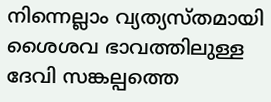നിന്നെല്ലാം വ്യത്യസ്തമായി ശൈശവ ഭാവത്തിലുള്ള ദേവി സങ്കല്പത്തെ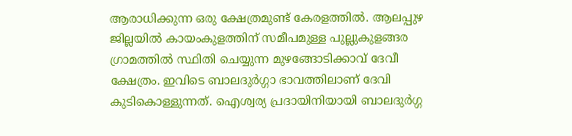ആരാധിക്കുന്ന ഒരു ക്ഷേത്രമുണ്ട് കേരളത്തിൽ. ആലപ്പുഴ ജില്ലയിൽ കായംകുളത്തിന് സമീപമുള്ള പുല്ലുകുളങ്ങര ഗ്രാമത്തിൽ സ്ഥിതി ചെയ്യുന്ന മുഴങ്ങോടിക്കാവ് ദേവീ ക്ഷേത്രം. ഇവിടെ ബാലദുർഗ്ഗാ ഭാവത്തിലാണ് ദേവി കുടികൊള്ളുന്നത്. ഐശ്വര്യ പ്രദായിനിയായി ബാലദുർഗ്ഗ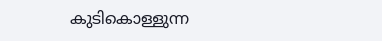കുടികൊള്ളുന്ന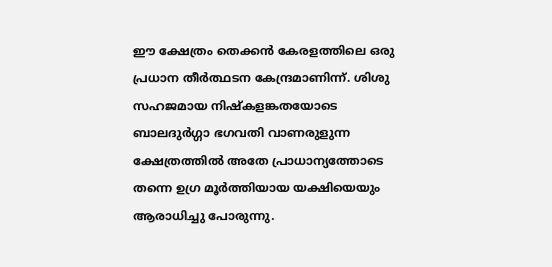ഈ ക്ഷേത്രം തെക്കൻ കേരളത്തിലെ ഒരു പ്രധാന തീർത്ഥടന കേന്ദ്രമാണിന്ന്. ശിശു സഹജമായ നിഷ്കളങ്കതയോടെ ബാലദുർഗ്ഗാ ഭഗവതി വാണരുളുന്ന ക്ഷേത്രത്തിൽ അതേ പ്രാധാന്യത്തോടെ തന്നെ ഉഗ്ര മൂർത്തിയായ യക്ഷിയെയും ആരാധിച്ചു പോരുന്നു.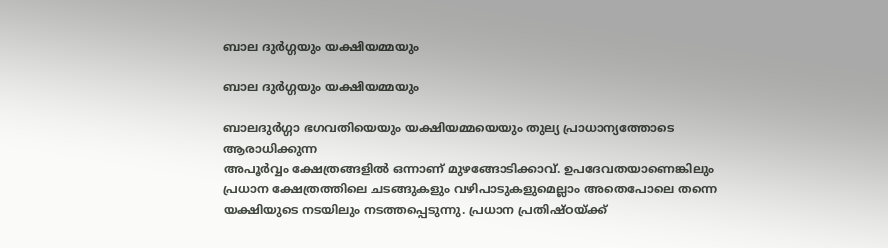ബാല ദുര്‍ഗ്ഗയും യക്ഷിയമ്മയും

ബാല ദുര്‍ഗ്ഗയും യക്ഷിയമ്മയും

ബാലദുര്‍ഗ്ഗാ ഭഗവതിയെയും യക്ഷിയമ്മയെയും തുല്യ പ്രാധാന്യത്തോടെ ആരാധിക്കുന്ന
അപൂര്‍വ്വം ക്ഷേത്രങ്ങളിൽ ഒന്നാണ് മുഴങ്ങോടിക്കാവ്. ഉപദേവതയാണെങ്കിലും പ്രധാന ക്ഷേത്രത്തിലെ ചടങ്ങുകളും വഴിപാടുകളുമെല്ലാം അതെപോലെ തന്നെ യക്ഷിയുടെ നടയിലും നടത്തപ്പെടുന്നു. പ്രധാന പ്രതിഷ്ഠയ്ക്ക്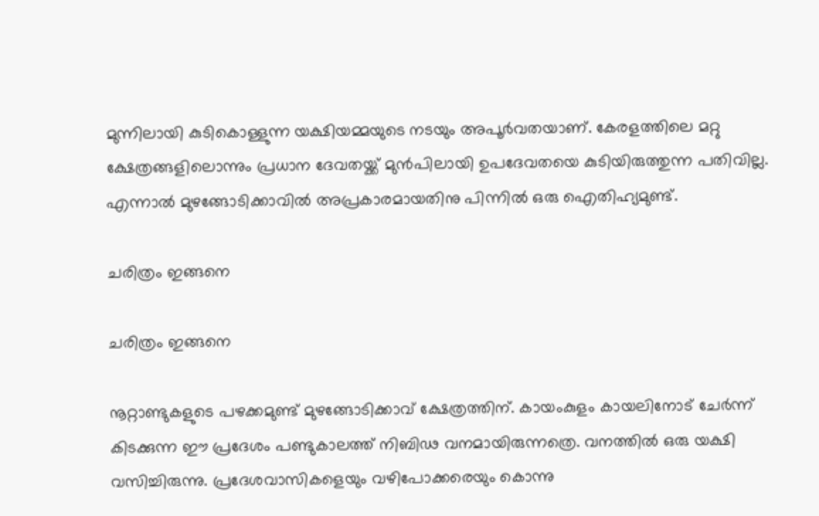മുന്നിലായി കുടികൊള്ളുന്ന യക്ഷിയമ്മയുടെ നടയും അപൂർവതയാണ്. കേരളത്തിലെ മറ്റു ക്ഷേത്രങ്ങളിലൊന്നും പ്രധാന ദേവതയ്ക്ക് മുൻപിലായി ഉപദേവതയെ കുടിയിരുത്തുന്ന പതിവില്ല. എന്നാൽ മുഴങ്ങോടിക്കാവിൽ അപ്രകാരമായതിനു പിന്നിൽ ഒരു ഐതിഹ്യമുണ്ട്.

ചരിത്രം ഇങ്ങനെ

ചരിത്രം ഇങ്ങനെ

നൂറ്റാണ്ടുകളുടെ പഴക്കമുണ്ട് മുഴങ്ങോടിക്കാവ് ക്ഷേത്രത്തിന്. കായംകുളം കായലിനോട് ചേർന്ന് കിടക്കുന്ന ഈ പ്രദേശം പണ്ടുകാലത്ത് നിബിഢ വനമായിരുന്നത്രെ. വനത്തിൽ ഒരു യക്ഷി വസിച്ചിരുന്നു. പ്രദേശവാസികളെയും വഴിപോക്കരെയും കൊന്നു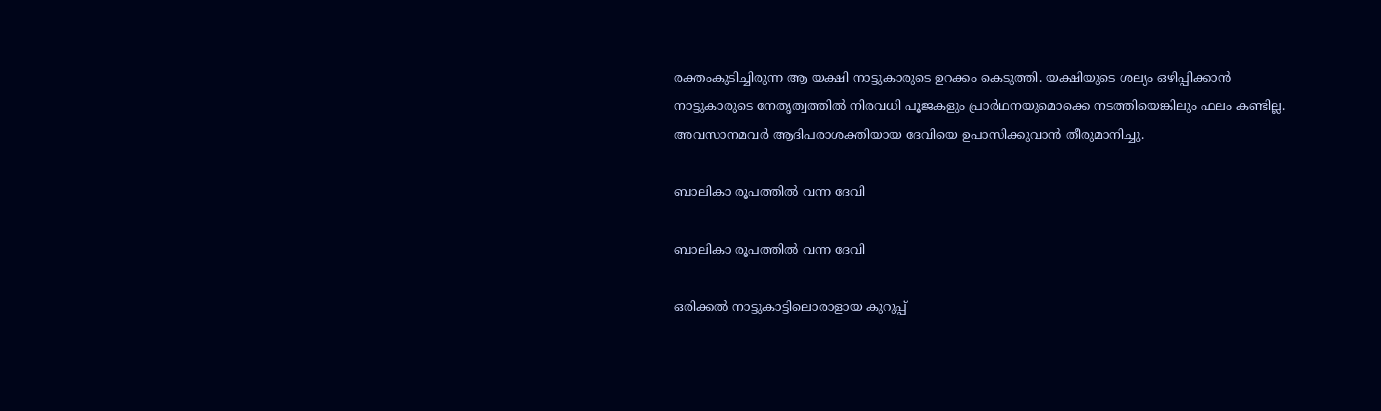രക്തംകുടിച്ചിരുന്ന ആ യക്ഷി നാട്ടുകാരുടെ ഉറക്കം കെടുത്തി. യക്ഷിയുടെ ശല്യം ഒഴിപ്പിക്കാൻ നാട്ടുകാരുടെ നേതൃത്വത്തിൽ നിരവധി പൂജകളും പ്രാർഥനയുമൊക്കെ നടത്തിയെങ്കിലും ഫലം കണ്ടില്ല. അവസാനമവർ ആദിപരാശക്തിയായ ദേവിയെ ഉപാസിക്കുവാൻ തീരുമാനിച്ചു.

ബാലികാ രൂപത്തിൽ വന്ന ദേവി

ബാലികാ രൂപത്തിൽ വന്ന ദേവി

ഒരിക്കൽ നാട്ടുകാട്ടിലൊരാളായ കുറുപ്പ്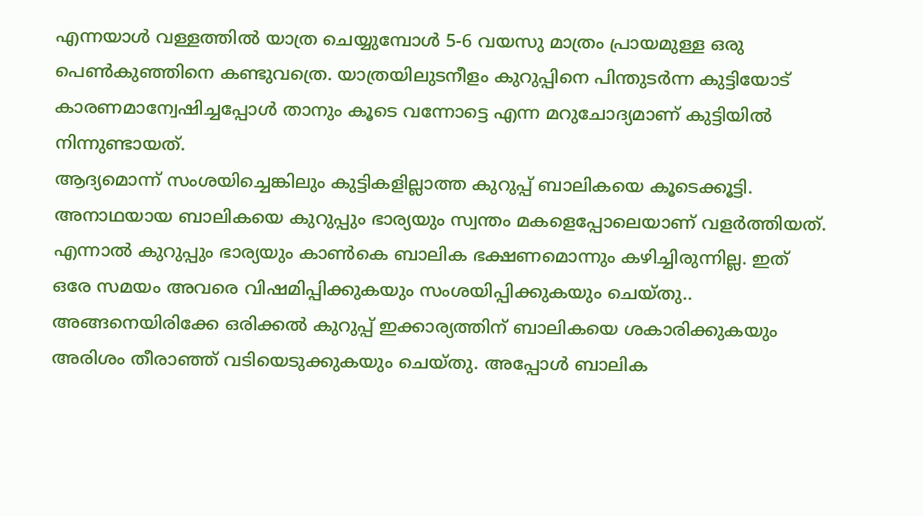എന്നയാൾ വള്ളത്തില്‍ യാത്ര ചെയ്യുമ്പോൾ 5-6 വയസു മാത്രം പ്രായമുള്ള ഒരു പെണ്‍കുഞ്ഞിനെ കണ്ടുവത്രെ. യാത്രയിലുടനീളം കുറുപ്പിനെ പിന്തുടർന്ന കുട്ടിയോട് കാരണമാന്വേഷിച്ചപ്പോൾ താനും കൂടെ വന്നോട്ടെ എന്ന മറുചോദ്യമാണ് കുട്ടിയിൽ നിന്നുണ്ടായത്.
ആദ്യമൊന്ന് സംശയിച്ചെങ്കിലും കുട്ടികളില്ലാത്ത കുറുപ്പ് ബാലികയെ കൂ‌ടെക്കൂട്ടി. അനാഥയായ ബാലികയെ കുറുപ്പും ഭാര്യയും സ്വന്തം മകളെപ്പോലെയാണ് വളര്‍ത്തിയത്. എന്നാല്‍ കുറുപ്പും ഭാര്യയും കാണ്‍കെ ബാലിക ഭക്ഷണമൊന്നും കഴിച്ചിരുന്നില്ല. ഇത് ഒരേ സമയം അവരെ വിഷമിപ്പിക്കുകയും സംശയിപ്പിക്കുകയും ചെയ്തു.. അങ്ങനെയിരിക്കേ ഒരിക്കല്‍ കുറുപ്പ് ഇക്കാര്യത്തിന് ബാലികയെ ശകാരിക്കുകയും അരിശം തീരാഞ്ഞ് വടിയെടുക്കുകയും ചെയ്തു. അപ്പോൾ ബാലിക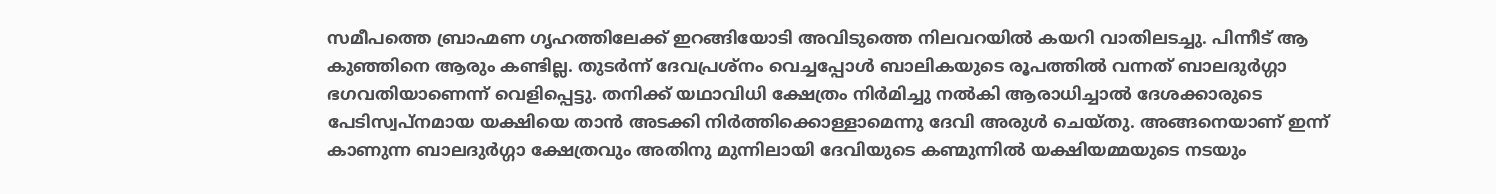സമീപത്തെ ബ്രാഹ്മണ ഗൃഹത്തിലേക്ക് ഇറങ്ങിയോടി അവിടുത്തെ നിലവറയിൽ കയറി വാതിലടച്ചു. പിന്നീ‌ട് ആ കുഞ്ഞിനെ ആരും കണ്ടില്ല. തുടര്‍ന്ന് ദേവപ്രശ്നം വെച്ചപ്പോള്‍ ബാലികയുടെ രൂപത്തിൽ വന്നത് ബാലദുർഗ്ഗാ ഭഗവതിയാണെന്ന് വെളിപ്പെട്ടു. തനിക്ക് യഥാവിധി ക്ഷേത്രം നിർമിച്ചു നൽകി ആരാധിച്ചാൽ ദേശക്കാരുടെ പേടിസ്വപ്നമായ യക്ഷിയെ താൻ അടക്കി നിർത്തിക്കൊള്ളാമെന്നു ദേവി അരുൾ ചെയ്തു. അങ്ങനെയാണ് ഇന്ന് കാണുന്ന ബാലദുർഗ്ഗാ ക്ഷേത്രവും അതിനു മുന്നിലായി ദേവിയുടെ കണ്മുന്നിൽ യക്ഷിയമ്മയുടെ നടയും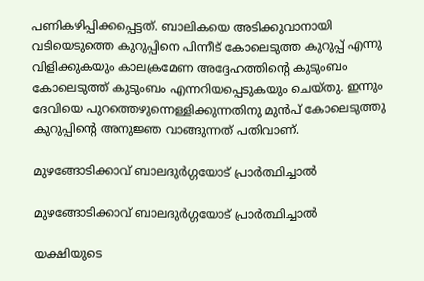പണികഴിപ്പിക്കപ്പെട്ടത്. ബാലികയെ അടിക്കുവാനായി വടിയെടുത്തെ കുറുപ്പിനെ പിന്നീട് കോലെ‌ടുത്ത കുറുപ്പ് എന്നു വിളിക്കുകയും കാലക്രമേണ അദ്ദേഹത്തിന്‍റെ കുടുംബം കോലെ‌ടുത്ത് കുടുംബം എന്നറിയപ്പെടുകയും ചെയ്തു. ഇന്നും ദേവിയെ പുറത്തെഴുന്നെള്ളിക്കുന്നതിനു മുൻപ് കോലെടുത്തു കുറുപ്പിന്റെ അനുജ്ഞ വാങ്ങുന്നത് പതിവാണ്.

മുഴങ്ങോടിക്കാവ് ബാലദുര്‍ഗ്ഗയോട് പ്രാര്‍ത്ഥിച്ചാല്‍

മുഴങ്ങോടിക്കാവ് ബാലദുര്‍ഗ്ഗയോട് പ്രാര്‍ത്ഥിച്ചാല്‍

യക്ഷിയുടെ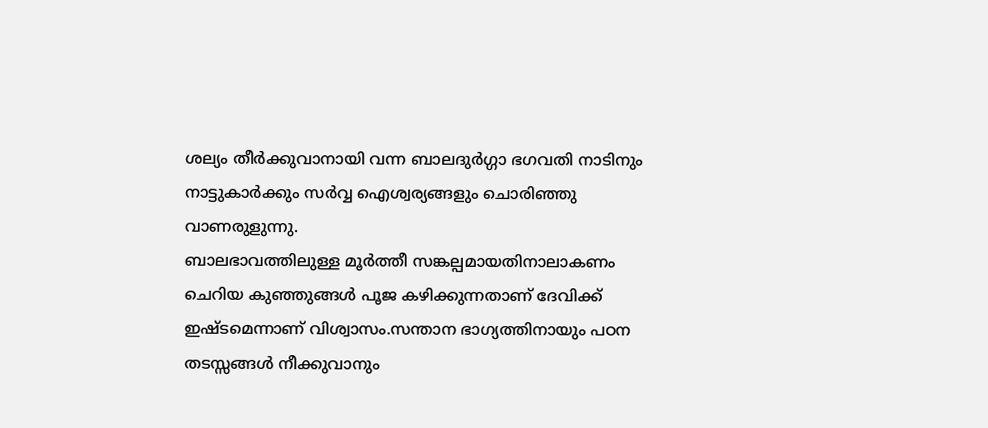ശല്യം തീര്‍ക്കുവാനായി വന്ന ബാലദുര്‍ഗ്ഗാ ഭഗവതി നാടിനും നാട്ടുകാർക്കും സർവ്വ ഐശ്വര്യങ്ങളും ചൊരിഞ്ഞു വാണരുളുന്നു.
ബാലഭാവത്തിലുള്ള മൂർത്തീ സങ്കല്പമായതിനാലാകണം ചെറിയ കുഞ്ഞുങ്ങള്‍ പൂജ കഴിക്കുന്നതാണ് ദേവിക്ക് ഇഷ്ടമെന്നാണ് വിശ്വാസം.സന്താന ഭാഗ്യത്തിനായും പഠന തടസ്സങ്ങള്‍ നീക്കുവാനും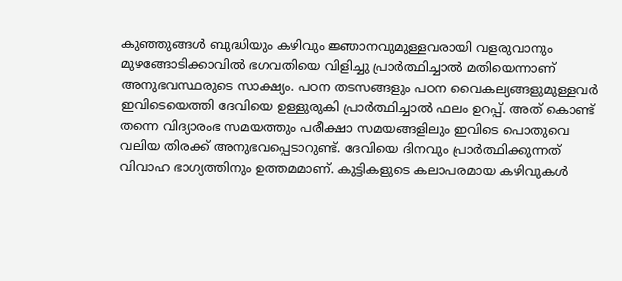കുഞ്ഞുങ്ങള്‍ ബുദ്ധിയും കഴിവും ജ്ഞാനവുമുള്ളവരായി വളരുവാനും മുഴങ്ങോടിക്കാവില്‍ ഭഗവതിയെ വിളിച്ചു പ്രാര്‍ത്ഥിച്ചാല്‍ മതിയെന്നാണ് അനുഭവസ്ഥരുടെ സാക്ഷ്യം. പഠന തടസങ്ങളും പഠന വൈകല്യങ്ങളുമുള്ളവര്‍ ഇവിടെയെത്തി ദേവിയെ ഉള്ളുരുകി പ്രാര്‍ത്ഥിച്ചാൽ ഫലം ഉറപ്പ്. അത് കൊണ്ട് തന്നെ വിദ്യാരംഭ സമയത്തും പരീക്ഷാ സമയങ്ങളിലും ഇവിടെ പൊതുവെ വലിയ തിരക്ക് അനുഭവപ്പെടാറുണ്ട്. ദേവിയെ ദിനവും പ്രാര്‍ത്ഥിക്കുന്നത് വിവാഹ ഭാഗ്യത്തിനും ഉത്തമമാണ്. കുട്ടികള‌ുടെ കലാപരമായ കഴിവുകള്‍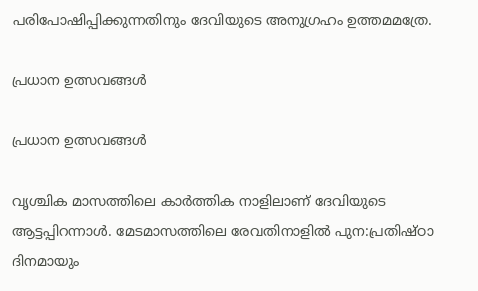പരിപോഷിപ്പിക്കുന്നതിനും ദേവിയുടെ അനുഗ്രഹം ഉത്തമമത്രേ.

പ്രധാന ഉത്സവങ്ങള്‍

പ്രധാന ഉത്സവങ്ങള്‍

വൃശ്ചിക മാസത്തിലെ കാര്‍ത്തിക നാളിലാണ് ദേവിയ‌ുടെ ആ‌ട്ടപ്പിറന്നാള്‍. മേ‌ടമാസത്തിലെ രേവതിനാളില്‍ പുന:പ്രതിഷ്ഠാ ദിനമായും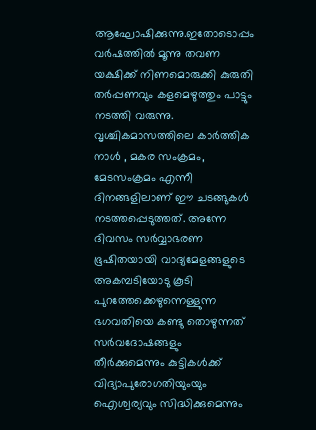ആഘോഷിക്കുന്നു.ഇതോടൊപ്പം വര്‍ഷത്തില്‍ മൂന്നു തവണ യക്ഷിക്ക് നിണമൊരുക്കി കുരുതി തര്‍പ്പണവും കളമെഴുത്തും പാട്ടും നടത്തി വരുന്നു. വൃശ്ചികമാസത്തിലെ കാര്‍ത്തിക നാൾ , മകര സംക്രമം, മേ‌ടസംക്രമം എന്നീ ദിനങ്ങളിലാണ് ഈ ചടങ്ങുകൾ നടത്തപ്പെടുത്തത്. അന്നേ ദിവസം സർവ്വാഭരണ ഭൂഷിതയായി വാദ്യമേളങ്ങളുടെ അകമ്പടിയോടു കൂടി പുറത്തേക്കെഴുന്നെള്ളുന്ന ഭഗവതിയെ കണ്ടു തൊഴുന്നത് സർവദോഷങ്ങളും തീർക്കുമെന്നും കുട്ടികൾക്ക് വിദ്യാപുരോഗതിയുംയും ഐശ്വര്യവും സിദ്ധിക്കുമെന്നും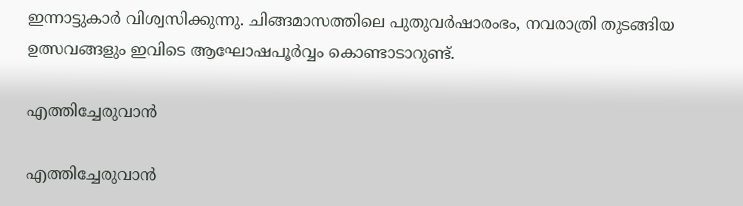ഇന്നാട്ടുകാർ വിശ്വസിക്കുന്നു. ചിങ്ങമാസത്തിലെ പുതുവര്‍ഷാരംഭം, നവരാത്രി തുടങ്ങിയ ഉത്സവങ്ങളും ഇവിടെ ആഘോഷപൂര്‍വ്വം കൊണ്ടാ‌ടാറുണ്ട്.

എത്തിച്ചേരുവാന്‍

എത്തിച്ചേരുവാന്‍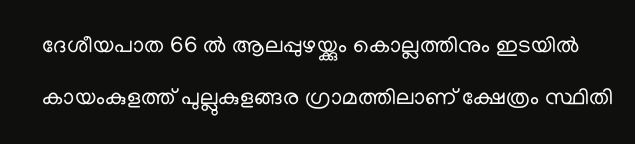ദേശീയപാത 66 ൽ ആലപ്പുഴയ്ക്കും കൊല്ലത്തിനും ഇടയിൽ കായംകുളത്ത് പുല്ലുകുളങ്ങര ഗ്രാമത്തിലാണ് ക്ഷേത്രം സ്ഥിതി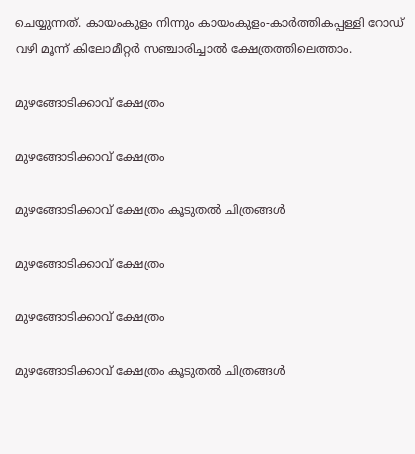ചെയ്യുന്നത്. കായംകുളം നിന്നും കായംകുളം-കാര്‍ത്തികപ്പള്ളി റോഡ് വഴി മൂന്ന് കിലോമീറ്റർ സഞ്ചാരിച്ചാൽ ക്ഷേത്രത്തിലെത്താം.

മുഴങ്ങോടിക്കാവ് ക്ഷേത്രം

മുഴങ്ങോടിക്കാവ് ക്ഷേത്രം

മുഴങ്ങോടിക്കാവ് ക്ഷേത്രം കൂടുതല്‍ ചിത്രങ്ങള്‍

മുഴങ്ങോടിക്കാവ് ക്ഷേത്രം

മുഴങ്ങോടിക്കാവ് ക്ഷേത്രം

മുഴങ്ങോടിക്കാവ് ക്ഷേത്രം കൂടുതല്‍ ചിത്രങ്ങള്‍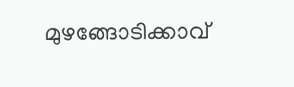മുഴങ്ങോടിക്കാവ്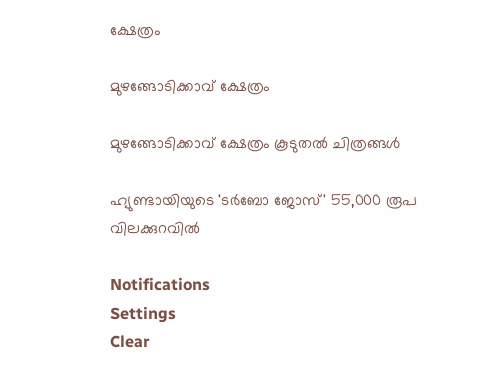ക്ഷേത്രം

മുഴങ്ങോടിക്കാവ് ക്ഷേത്രം

മുഴങ്ങോടിക്കാവ് ക്ഷേത്രം കൂടുതല്‍ ചിത്രങ്ങള്‍

ഹ്യുണ്ടായിയുടെ 'ടർബോ ജോസ്' 55,000 രൂപ വിലക്കുറവിൽ

Notifications
Settings
Clear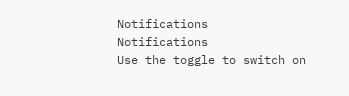Notifications
Notifications
Use the toggle to switch on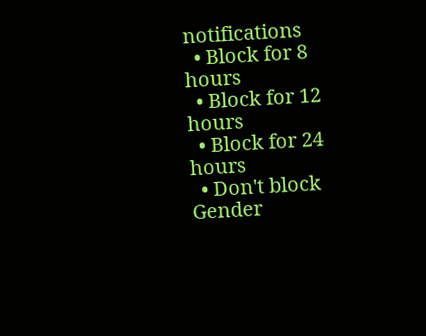notifications
  • Block for 8 hours
  • Block for 12 hours
  • Block for 24 hours
  • Don't block
Gender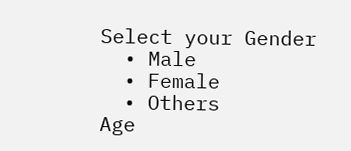Select your Gender
  • Male
  • Female
  • Others
Age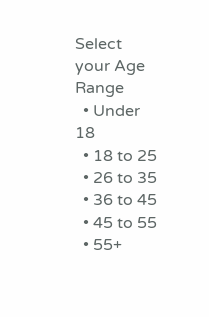Select your Age Range
  • Under 18
  • 18 to 25
  • 26 to 35
  • 36 to 45
  • 45 to 55
  • 55+